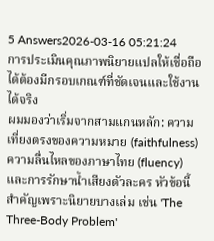5 Answers2026-03-16 05:21:24
การประเมินคุณภาพนิยายแปลให้เชื่อถือได้ต้องมีกรอบเกณฑ์ที่ชัดเจนและใช้งานได้จริง
ผมมองว่าเริ่มจากสามแกนหลัก: ความเที่ยงตรงของความหมาย (faithfulness) ความลื่นไหลของภาษาไทย (fluency) และการรักษาน้ำเสียงตัวละคร หัวข้อนี้สำคัญเพราะนิยายบางเล่ม เช่น 'The Three-Body Problem'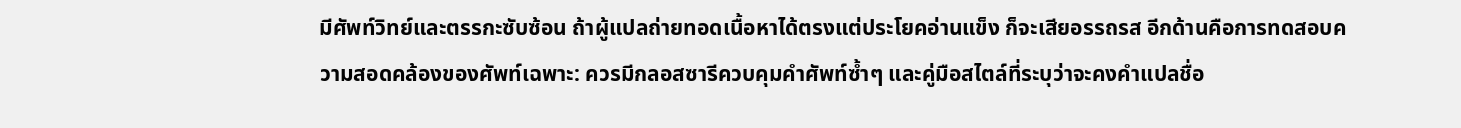มีศัพท์วิทย์และตรรกะซับซ้อน ถ้าผู้แปลถ่ายทอดเนื้อหาได้ตรงแต่ประโยคอ่านแข็ง ก็จะเสียอรรถรส อีกด้านคือการทดสอบความสอดคล้องของศัพท์เฉพาะ: ควรมีกลอสซารีควบคุมคำศัพท์ซ้ำๆ และคู่มือสไตล์ที่ระบุว่าจะคงคำแปลชื่อ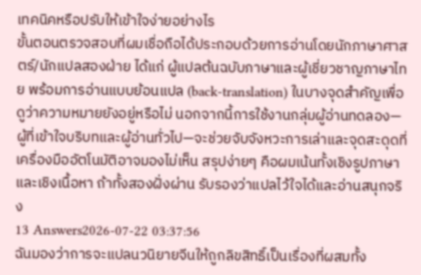เทคนิคหรือปรับให้เข้าใจง่ายอย่างไร
ขั้นตอนตรวจสอบที่ผมเชื่อถือได้ประกอบด้วยการอ่านโดยนักภาษาศาสตร์/นักแปลสองฝ่าย ได้แก่ ผู้แปลต้นฉบับภาษาและผู้เชี่ยวชาญภาษาไทย พร้อมการอ่านแบบย้อนแปล (back-translation) ในบางจุดสำคัญเพื่อดูว่าความหมายยังอยู่หรือไม่ นอกจากนี้การใช้งานกลุ่มผู้อ่านทดลอง—ผู้ที่เข้าใจบริบทและผู้อ่านทั่วไป—จะช่วยจับจังหวะการเล่าและจุดสะดุดที่เครื่องมืออัตโนมัติอาจมองไม่เห็น สรุปง่ายๆ คือผมเน้นทั้งเชิงรูปภาษาและเชิงเนื้อหา ถ้าทั้งสองฝั่งผ่าน รับรองว่าแปลไว้ใจได้และอ่านสนุกจริง
13 Answers2026-07-22 03:37:56
ฉันมองว่าการจะแปลนวนิยายจีนให้ถูกลิขสิทธิ์เป็นเรื่องที่ผสมทั้ง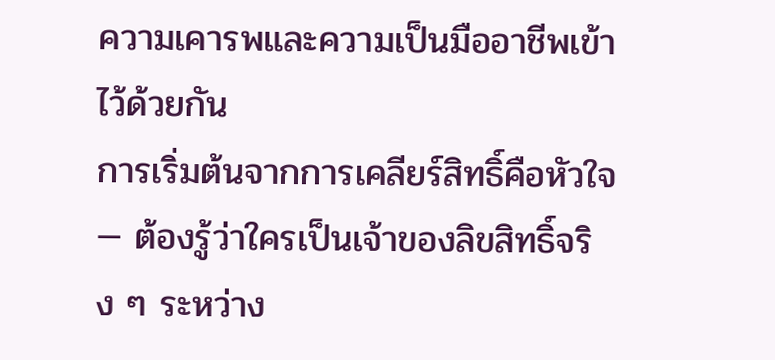ความเคารพและความเป็นมืออาชีพเข้าไว้ด้วยกัน
การเริ่มต้นจากการเคลียร์สิทธิ์คือหัวใจ — ต้องรู้ว่าใครเป็นเจ้าของลิขสิทธิ์จริง ๆ ระหว่าง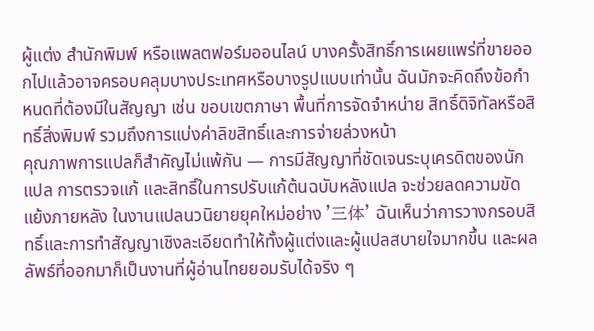ผู้แต่ง สำนักพิมพ์ หรือแพลตฟอร์มออนไลน์ บางครั้งสิทธิ์การเผยแพร่ที่ขายออกไปแล้วอาจครอบคลุมบางประเทศหรือบางรูปแบบเท่านั้น ฉันมักจะคิดถึงข้อกำหนดที่ต้องมีในสัญญา เช่น ขอบเขตภาษา พื้นที่การจัดจำหน่าย สิทธิ์ดิจิทัลหรือสิทธิ์สิ่งพิมพ์ รวมถึงการแบ่งค่าลิขสิทธิ์และการจ่ายล่วงหน้า
คุณภาพการแปลก็สำคัญไม่แพ้กัน — การมีสัญญาที่ชัดเจนระบุเครดิตของนักแปล การตรวจแก้ และสิทธิ์ในการปรับแก้ต้นฉบับหลังแปล จะช่วยลดความขัดแย้งภายหลัง ในงานแปลนวนิยายยุคใหม่อย่าง '三体' ฉันเห็นว่าการวางกรอบสิทธิ์และการทำสัญญาเชิงละเอียดทำให้ทั้งผู้แต่งและผู้แปลสบายใจมากขึ้น และผลลัพธ์ที่ออกมาก็เป็นงานที่ผู้อ่านไทยยอมรับได้จริง ๆ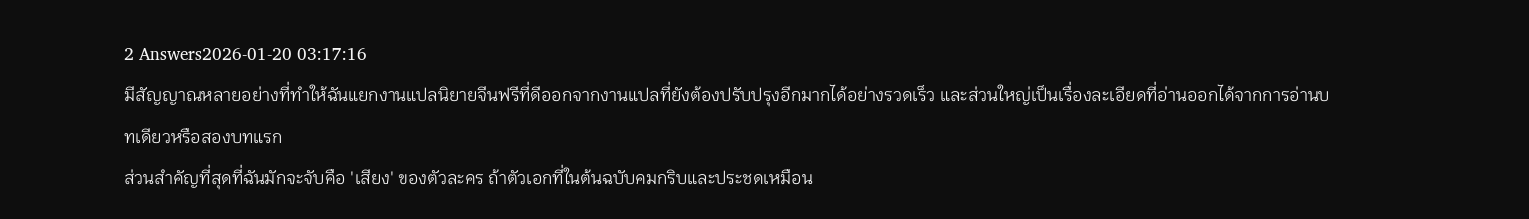2 Answers2026-01-20 03:17:16
มีสัญญาณหลายอย่างที่ทำให้ฉันแยกงานแปลนิยายจีนฟรีที่ดีออกจากงานแปลที่ยังต้องปรับปรุงอีกมากได้อย่างรวดเร็ว และส่วนใหญ่เป็นเรื่องละเอียดที่อ่านออกได้จากการอ่านบทเดียวหรือสองบทแรก
ส่วนสำคัญที่สุดที่ฉันมักจะจับคือ 'เสียง' ของตัวละคร ถ้าตัวเอกที่ในต้นฉบับคมกริบและประชดเหมือน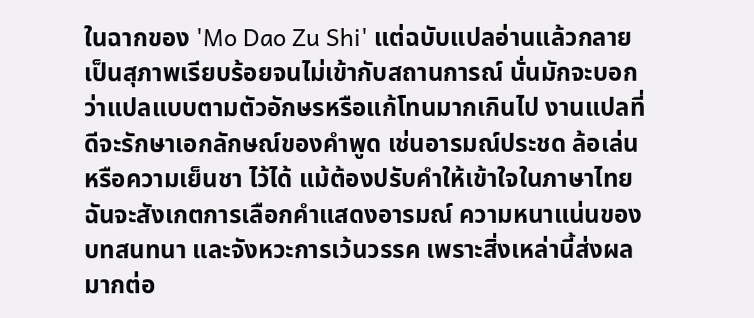ในฉากของ 'Mo Dao Zu Shi' แต่ฉบับแปลอ่านแล้วกลายเป็นสุภาพเรียบร้อยจนไม่เข้ากับสถานการณ์ นั่นมักจะบอกว่าแปลแบบตามตัวอักษรหรือแก้โทนมากเกินไป งานแปลที่ดีจะรักษาเอกลักษณ์ของคำพูด เช่นอารมณ์ประชด ล้อเล่น หรือความเย็นชา ไว้ได้ แม้ต้องปรับคำให้เข้าใจในภาษาไทย ฉันจะสังเกตการเลือกคำแสดงอารมณ์ ความหนาแน่นของบทสนทนา และจังหวะการเว้นวรรค เพราะสิ่งเหล่านี้ส่งผลมากต่อ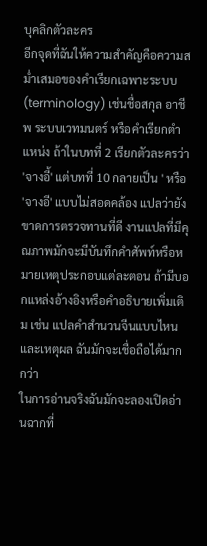บุคลิกตัวละคร
อีกจุดที่ฉันให้ความสำคัญคือความสม่ำเสมอของคำเรียกเฉพาะระบบ (terminology) เช่นชื่อสกุล อาชีพ ระบบเวทมนตร์ หรือคำเรียกตำแหน่ง ถ้าในบทที่ 2 เรียกตัวละครว่า 'จางอี้' แต่บทที่ 10 กลายเป็น ' หรือ 'จางอี' แบบไม่สอดคล้อง แปลว่ายังขาดการตรวจทานที่ดี งานแปลที่มีคุณภาพมักจะมีบันทึกคำศัพท์หรือหมายเหตุประกอบแต่ละตอน ถ้ามีบอกแหล่งอ้างอิงหรือคำอธิบายเพิ่มเติม เช่น แปลคำสำนวนจีนแบบไหนและเหตุผล ฉันมักจะเชื่อถือได้มากกว่า
ในการอ่านจริงฉันมักจะลองเปิดอ่านฉากที่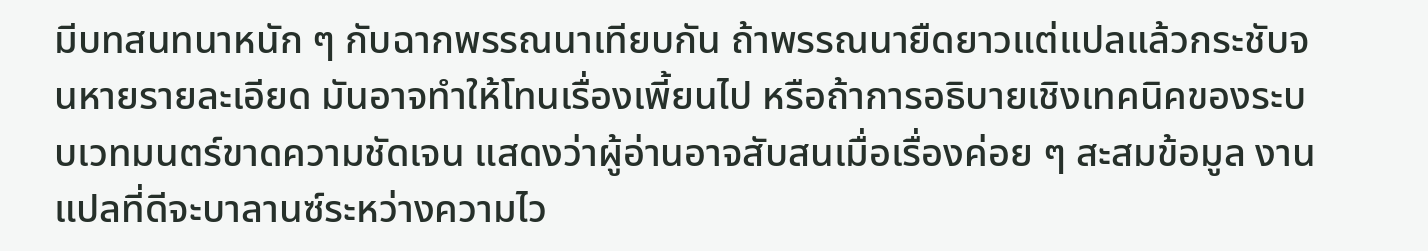มีบทสนทนาหนัก ๆ กับฉากพรรณนาเทียบกัน ถ้าพรรณนายืดยาวแต่แปลแล้วกระชับจนหายรายละเอียด มันอาจทำให้โทนเรื่องเพี้ยนไป หรือถ้าการอธิบายเชิงเทคนิคของระบบเวทมนตร์ขาดความชัดเจน แสดงว่าผู้อ่านอาจสับสนเมื่อเรื่องค่อย ๆ สะสมข้อมูล งานแปลที่ดีจะบาลานซ์ระหว่างความไว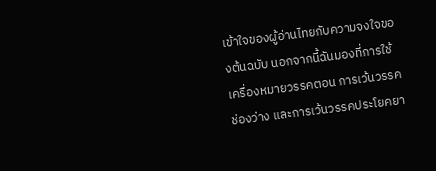เข้าใจของผู้อ่านไทยกับความจงใจของต้นฉบับ นอกจากนี้ฉันมองที่การใช้เครื่องหมายวรรคตอน การเว้นวรรคช่องว่าง และการเว้นวรรคประโยคยา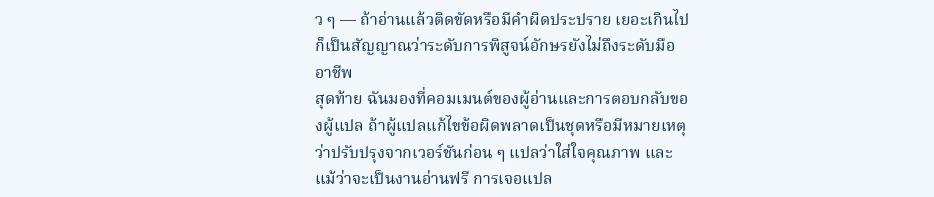ว ๆ — ถ้าอ่านแล้วติดขัดหรือมีคำผิดประปราย เยอะเกินไป ก็เป็นสัญญาณว่าระดับการพิสูจน์อักษรยังไม่ถึงระดับมืออาชีพ
สุดท้าย ฉันมองที่คอมเมนต์ของผู้อ่านและการตอบกลับของผู้แปล ถ้าผู้แปลแก้ไขข้อผิดพลาดเป็นชุดหรือมีหมายเหตุว่าปรับปรุงจากเวอร์ชันก่อน ๆ แปลว่าใส่ใจคุณภาพ และแม้ว่าจะเป็นงานอ่านฟรี การเจอแปล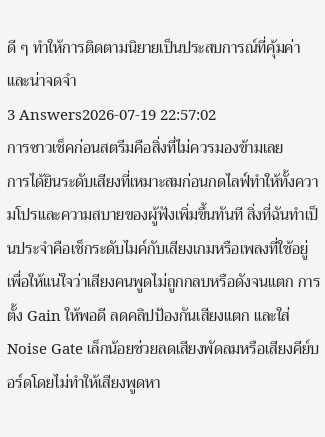ดี ๆ ทำให้การติดตามนิยายเป็นประสบการณ์ที่คุ้มค่าและน่าจดจำ
3 Answers2026-07-19 22:57:02
การซาวเช็คก่อนสตรีมคือสิ่งที่ไม่ควรมองข้ามเลย
การได้ยินระดับเสียงที่เหมาะสมก่อนกดไลฟ์ทำให้ทั้งความโปรและความสบายของผู้ฟังเพิ่มขึ้นทันที สิ่งที่ฉันทำเป็นประจำคือเช็กระดับไมค์กับเสียงเกมหรือเพลงที่ใช้อยู่ เพื่อให้แน่ใจว่าเสียงคนพูดไม่ถูกกลบหรือดังจนแตก การตั้ง Gain ให้พอดี ลดคลิปป้องกันเสียงแตก และใส่ Noise Gate เล็กน้อยช่วยลดเสียงพัดลมหรือเสียงคีย์บอร์ดโดยไม่ทำให้เสียงพูดหา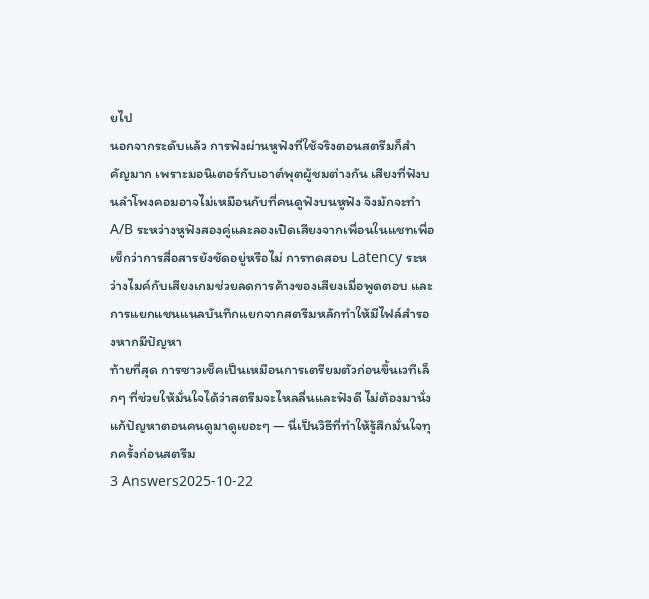ยไป
นอกจากระดับแล้ว การฟังผ่านหูฟังที่ใช้จริงตอนสตรีมก็สำคัญมาก เพราะมอนิเตอร์กับเอาต์พุตผู้ชมต่างกัน เสียงที่ฟังบนลำโพงคอมอาจไม่เหมือนกับที่คนดูฟังบนหูฟัง จึงมักจะทำ A/B ระหว่างหูฟังสองคู่และลองเปิดเสียงจากเพื่อนในแชทเพื่อเช็กว่าการสื่อสารยังชัดอยู่หรือไม่ การทดสอบ Latency ระหว่างไมค์กับเสียงเกมช่วยลดการค้างของเสียงเมื่อพูดตอบ และการแยกแชนแนลบันทึกแยกจากสตรีมหลักทำให้มีไฟล์สำรองหากมีปัญหา
ท้ายที่สุด การซาวเช็คเป็นเหมือนการเตรียมตัวก่อนขึ้นเวทีเล็กๆ ที่ช่วยให้มั่นใจได้ว่าสตรีมจะไหลลื่นและฟังดี ไม่ต้องมานั่งแก้ปัญหาตอนคนดูมาดูเยอะๆ — นี่เป็นวิธีที่ทำให้รู้สึกมั่นใจทุกครั้งก่อนสตรีม
3 Answers2025-10-22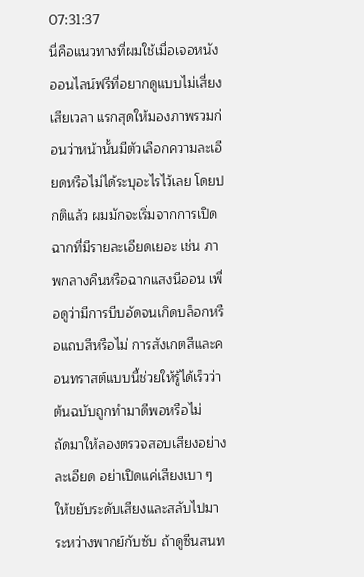07:31:37
นี่คือแนวทางที่ผมใช้เมื่อเจอหนังออนไลน์ฟรีที่อยากดูแบบไม่เสี่ยงเสียเวลา แรกสุดให้มองภาพรวมก่อนว่าหน้านั้นมีตัวเลือกความละเอียดหรือไม่ได้ระบุอะไรไว้เลย โดยปกติแล้ว ผมมักจะเริ่มจากการเปิดฉากที่มีรายละเอียดเยอะ เช่น ภาพกลางคืนหรือฉากแสงนีออน เพื่อดูว่ามีการบีบอัดจนเกิดบล็อกหรือแถบสีหรือไม่ การสังเกตสีและคอนทราสต์แบบนี้ช่วยให้รู้ได้เร็วว่าต้นฉบับถูกทำมาดีพอหรือไม่
ถัดมาให้ลองตรวจสอบเสียงอย่างละเอียด อย่าเปิดแค่เสียงเบา ๆ ให้ขยับระดับเสียงและสลับไปมาระหว่างพากย์กับซับ ถ้าดูซีนสนท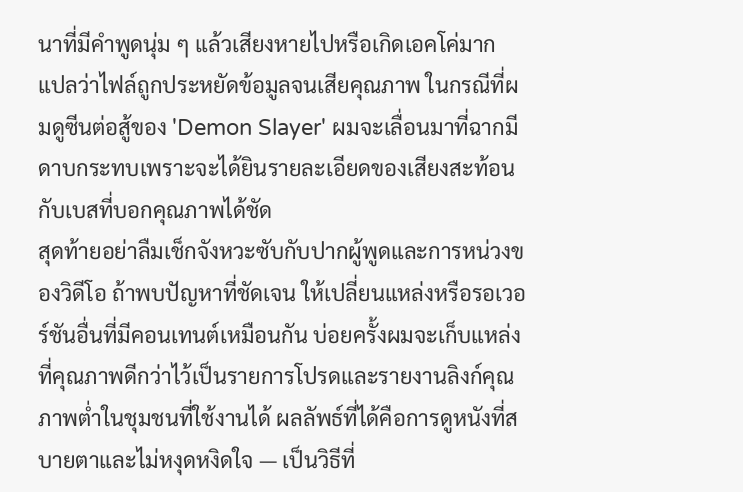นาที่มีคำพูดนุ่ม ๆ แล้วเสียงหายไปหรือเกิดเอคโค่มาก แปลว่าไฟล์ถูกประหยัดข้อมูลจนเสียคุณภาพ ในกรณีที่ผมดูซีนต่อสู้ของ 'Demon Slayer' ผมจะเลื่อนมาที่ฉากมีดาบกระทบเพราะจะได้ยินรายละเอียดของเสียงสะท้อนกับเบสที่บอกคุณภาพได้ชัด
สุดท้ายอย่าลืมเช็กจังหวะซับกับปากผู้พูดและการหน่วงของวิดีโอ ถ้าพบปัญหาที่ชัดเจน ให้เปลี่ยนแหล่งหรือรอเวอร์ชันอื่นที่มีคอนเทนต์เหมือนกัน บ่อยครั้งผมจะเก็บแหล่งที่คุณภาพดีกว่าไว้เป็นรายการโปรดและรายงานลิงก์คุณภาพต่ำในชุมชนที่ใช้งานได้ ผลลัพธ์ที่ได้คือการดูหนังที่สบายตาและไม่หงุดหงิดใจ — เป็นวิธีที่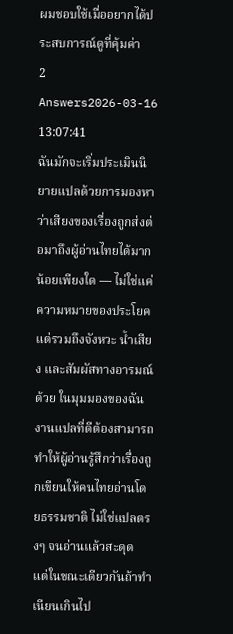ผมชอบใช้เมื่ออยากได้ประสบการณ์ดูที่คุ้มค่า
2 Answers2026-03-16 13:07:41
ฉันมักจะเริ่มประเมินนิยายแปลด้วยการมองหาว่าเสียงของเรื่องถูกส่งต่อมาถึงผู้อ่านไทยได้มากน้อยเพียงใด — ไม่ใช่แค่ความหมายของประโยคแต่รวมถึงจังหวะ น้ำเสียง และสัมผัสทางอารมณ์ด้วย ในมุมมองของฉัน งานแปลที่ดีต้องสามารถทำให้ผู้อ่านรู้สึกว่าเรื่องถูกเขียนให้คนไทยอ่านโดยธรรมชาติ ไม่ใช่แปลตรงๆ จนอ่านแล้วสะดุด แต่ในขณะเดียวกันถ้าทำเนียนเกินไป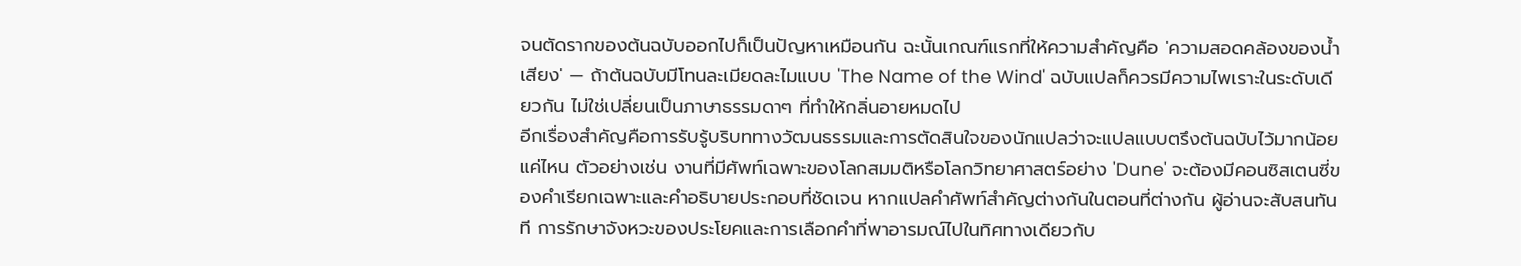จนตัดรากของต้นฉบับออกไปก็เป็นปัญหาเหมือนกัน ฉะนั้นเกณฑ์แรกที่ให้ความสำคัญคือ 'ความสอดคล้องของน้ำเสียง' — ถ้าต้นฉบับมีโทนละเมียดละไมแบบ 'The Name of the Wind' ฉบับแปลก็ควรมีความไพเราะในระดับเดียวกัน ไม่ใช่เปลี่ยนเป็นภาษาธรรมดาๆ ที่ทำให้กลิ่นอายหมดไป
อีกเรื่องสำคัญคือการรับรู้บริบททางวัฒนธรรมและการตัดสินใจของนักแปลว่าจะแปลแบบตรึงต้นฉบับไว้มากน้อยแค่ไหน ตัวอย่างเช่น งานที่มีศัพท์เฉพาะของโลกสมมติหรือโลกวิทยาศาสตร์อย่าง 'Dune' จะต้องมีคอนซิสเตนซี่ของคำเรียกเฉพาะและคำอธิบายประกอบที่ชัดเจน หากแปลคำศัพท์สำคัญต่างกันในตอนที่ต่างกัน ผู้อ่านจะสับสนทันที การรักษาจังหวะของประโยคและการเลือกคำที่พาอารมณ์ไปในทิศทางเดียวกับ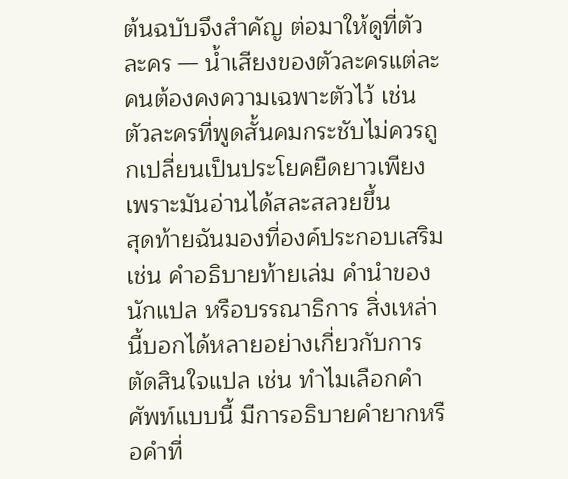ต้นฉบับจึงสำคัญ ต่อมาให้ดูที่ตัวละคร — น้ำเสียงของตัวละครแต่ละคนต้องคงความเฉพาะตัวไว้ เช่น ตัวละครที่พูดสั้นคมกระชับไม่ควรถูกเปลี่ยนเป็นประโยคยืดยาวเพียงเพราะมันอ่านได้สละสลวยขึ้น
สุดท้ายฉันมองที่องค์ประกอบเสริม เช่น คำอธิบายท้ายเล่ม คำนำของนักแปล หรือบรรณาธิการ สิ่งเหล่านี้บอกได้หลายอย่างเกี่ยวกับการตัดสินใจแปล เช่น ทำไมเลือกคำศัพท์แบบนี้ มีการอธิบายคำยากหรือคำที่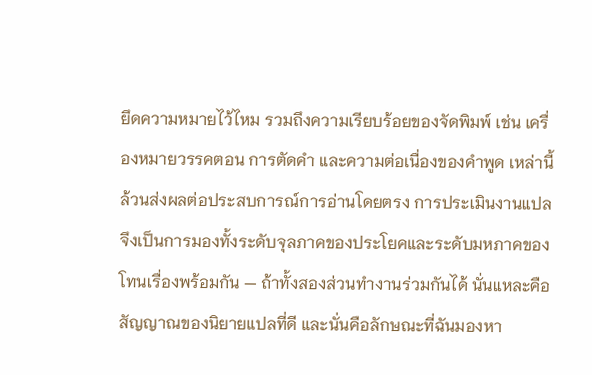ยึดความหมายไว้ไหม รวมถึงความเรียบร้อยของจัดพิมพ์ เช่น เครื่องหมายวรรคตอน การตัดคำ และความต่อเนื่องของคำพูด เหล่านี้ล้วนส่งผลต่อประสบการณ์การอ่านโดยตรง การประเมินงานแปลจึงเป็นการมองทั้งระดับจุลภาคของประโยคและระดับมหภาคของโทนเรื่องพร้อมกัน — ถ้าทั้งสองส่วนทำงานร่วมกันได้ นั่นแหละคือสัญญาณของนิยายแปลที่ดี และนั่นคือลักษณะที่ฉันมองหา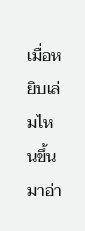เมื่อหยิบเล่มไหนขึ้นมาอ่า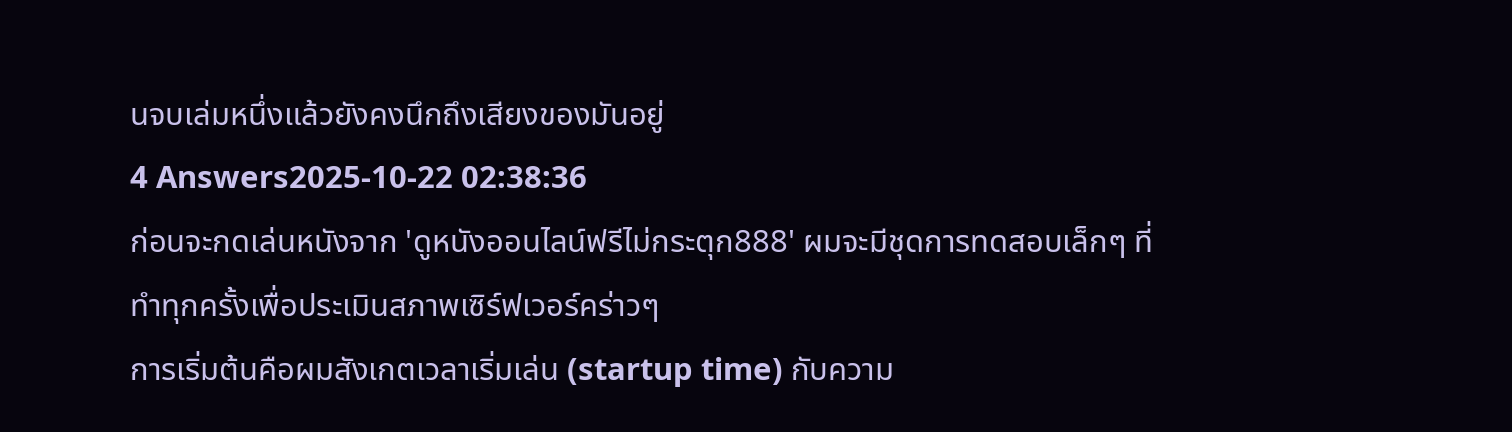นจบเล่มหนึ่งแล้วยังคงนึกถึงเสียงของมันอยู่
4 Answers2025-10-22 02:38:36
ก่อนจะกดเล่นหนังจาก 'ดูหนังออนไลน์ฟรีไม่กระตุก888' ผมจะมีชุดการทดสอบเล็กๆ ที่ทำทุกครั้งเพื่อประเมินสภาพเซิร์ฟเวอร์คร่าวๆ
การเริ่มต้นคือผมสังเกตเวลาเริ่มเล่น (startup time) กับความ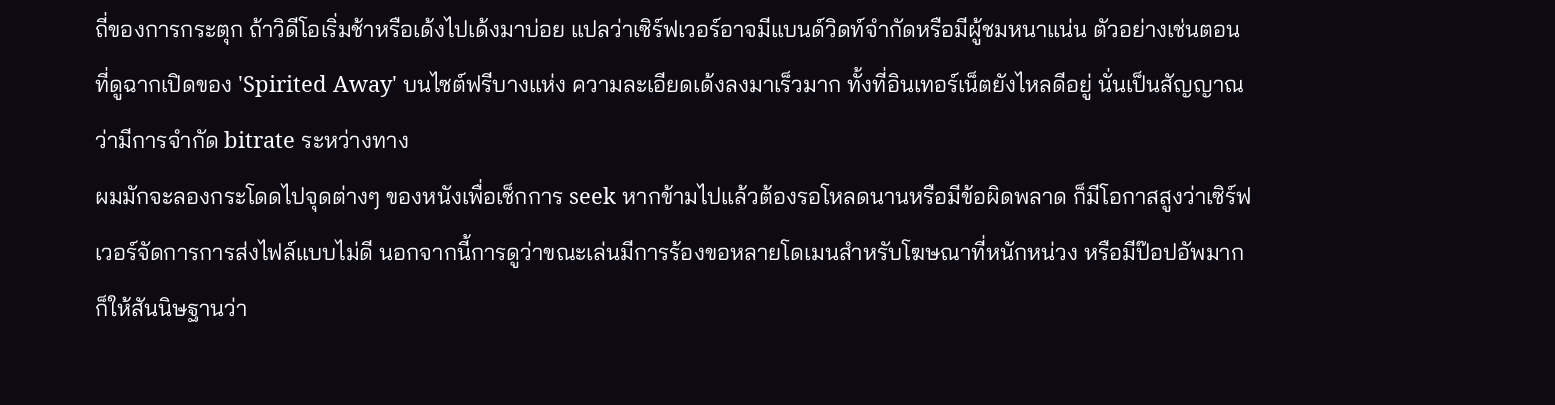ถี่ของการกระตุก ถ้าวิดีโอเริ่มช้าหรือเด้งไปเด้งมาบ่อย แปลว่าเซิร์ฟเวอร์อาจมีแบนด์วิดท์จำกัดหรือมีผู้ชมหนาแน่น ตัวอย่างเช่นตอนที่ดูฉากเปิดของ 'Spirited Away' บนไซต์ฟรีบางแห่ง ความละเอียดเด้งลงมาเร็วมาก ทั้งที่อินเทอร์เน็ตยังไหลดีอยู่ นั่นเป็นสัญญาณว่ามีการจำกัด bitrate ระหว่างทาง
ผมมักจะลองกระโดดไปจุดต่างๆ ของหนังเพื่อเช็กการ seek หากข้ามไปแล้วต้องรอโหลดนานหรือมีข้อผิดพลาด ก็มีโอกาสสูงว่าเซิร์ฟเวอร์จัดการการส่งไฟล์แบบไม่ดี นอกจากนี้การดูว่าขณะเล่นมีการร้องขอหลายโดเมนสำหรับโฆษณาที่หนักหน่วง หรือมีป๊อปอัพมาก ก็ให้สันนิษฐานว่า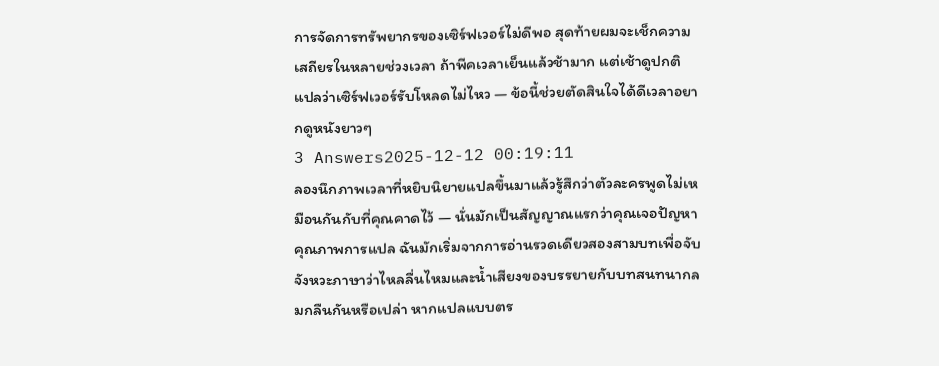การจัดการทรัพยากรของเซิร์ฟเวอร์ไม่ดีพอ สุดท้ายผมจะเช็กความเสถียรในหลายช่วงเวลา ถ้าพีคเวลาเย็นแล้วช้ามาก แต่เช้าดูปกติ แปลว่าเซิร์ฟเวอร์รับโหลดไม่ไหว — ข้อนี้ช่วยตัดสินใจได้ดีเวลาอยากดูหนังยาวๆ
3 Answers2025-12-12 00:19:11
ลองนึกภาพเวลาที่หยิบนิยายแปลขึ้นมาแล้วรู้สึกว่าตัวละครพูดไม่เหมือนกันกับที่คุณคาดไว้ — นั่นมักเป็นสัญญาณแรกว่าคุณเจอปัญหาคุณภาพการแปล ฉันมักเริ่มจากการอ่านรวดเดียวสองสามบทเพื่อจับจังหวะภาษาว่าไหลลื่นไหมและน้ำเสียงของบรรยายกับบทสนทนากลมกลืนกันหรือเปล่า หากแปลแบบตร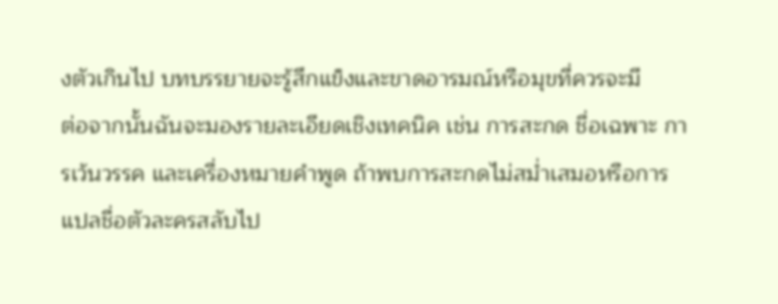งตัวเกินไป บทบรรยายจะรู้สึกแข็งและขาดอารมณ์หรือมุขที่ควรจะมี
ต่อจากนั้นฉันจะมองรายละเอียดเชิงเทคนิค เช่น การสะกด ชื่อเฉพาะ การเว้นวรรค และเครื่องหมายคำพูด ถ้าพบการสะกดไม่สม่ำเสมอหรือการแปลชื่อตัวละครสลับไป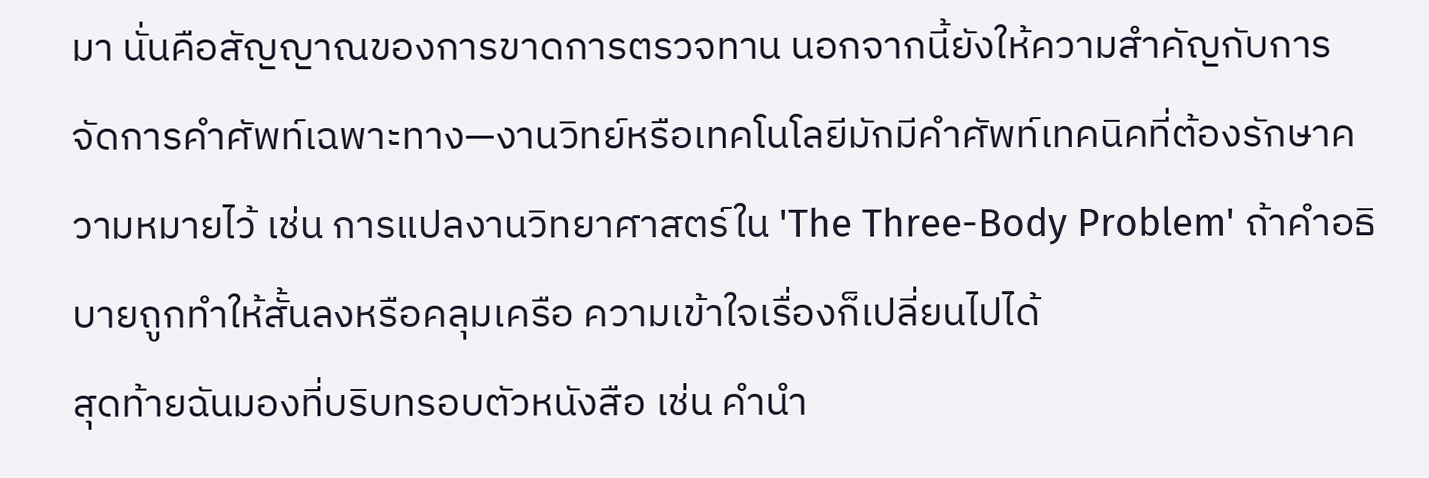มา นั่นคือสัญญาณของการขาดการตรวจทาน นอกจากนี้ยังให้ความสำคัญกับการจัดการคำศัพท์เฉพาะทาง—งานวิทย์หรือเทคโนโลยีมักมีคำศัพท์เทคนิคที่ต้องรักษาความหมายไว้ เช่น การแปลงานวิทยาศาสตร์ใน 'The Three-Body Problem' ถ้าคำอธิบายถูกทำให้สั้นลงหรือคลุมเครือ ความเข้าใจเรื่องก็เปลี่ยนไปได้
สุดท้ายฉันมองที่บริบทรอบตัวหนังสือ เช่น คำนำ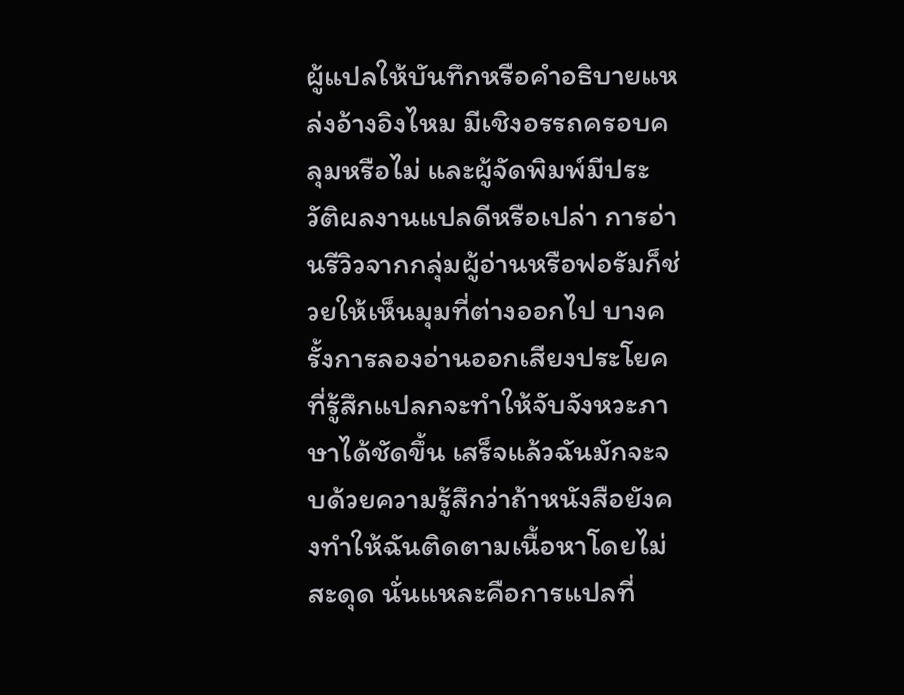ผู้แปลให้บันทึกหรือคำอธิบายแหล่งอ้างอิงไหม มีเชิงอรรถครอบคลุมหรือไม่ และผู้จัดพิมพ์มีประวัติผลงานแปลดีหรือเปล่า การอ่านรีวิวจากกลุ่มผู้อ่านหรือฟอรัมก็ช่วยให้เห็นมุมที่ต่างออกไป บางครั้งการลองอ่านออกเสียงประโยคที่รู้สึกแปลกจะทำให้จับจังหวะภาษาได้ชัดขึ้น เสร็จแล้วฉันมักจะจบด้วยความรู้สึกว่าถ้าหนังสือยังคงทำให้ฉันติดตามเนื้อหาโดยไม่สะดุด นั่นแหละคือการแปลที่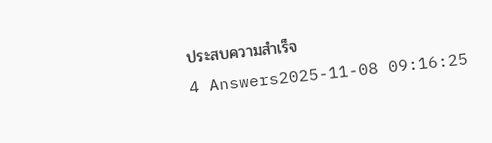ประสบความสำเร็จ
4 Answers2025-11-08 09:16:25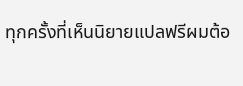ทุกครั้งที่เห็นนิยายแปลฟรีผมต้อ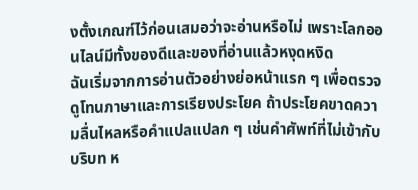งตั้งเกณฑ์ไว้ก่อนเสมอว่าจะอ่านหรือไม่ เพราะโลกออนไลน์มีทั้งของดีและของที่อ่านแล้วหงุดหงิด
ฉันเริ่มจากการอ่านตัวอย่างย่อหน้าแรก ๆ เพื่อตรวจดูโทนภาษาและการเรียงประโยค ถ้าประโยคขาดความลื่นไหลหรือคำแปลแปลก ๆ เช่นคำศัพท์ที่ไม่เข้ากับบริบท ห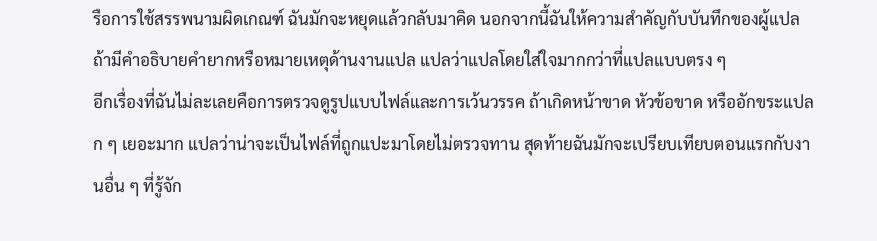รือการใช้สรรพนามผิดเกณฑ์ ฉันมักจะหยุดแล้วกลับมาคิด นอกจากนี้ฉันให้ความสำคัญกับบันทึกของผู้แปล ถ้ามีคำอธิบายคำยากหรือหมายเหตุด้านงานแปล แปลว่าแปลโดยใส่ใจมากกว่าที่แปลแบบตรง ๆ
อีกเรื่องที่ฉันไม่ละเลยคือการตรวจดูรูปแบบไฟล์และการเว้นวรรค ถ้าเกิดหน้าขาด หัวข้อขาด หรืออักขระแปลก ๆ เยอะมาก แปลว่าน่าจะเป็นไฟล์ที่ถูกแปะมาโดยไม่ตรวจทาน สุดท้ายฉันมักจะเปรียบเทียบตอนแรกกับงานอื่น ๆ ที่รู้จัก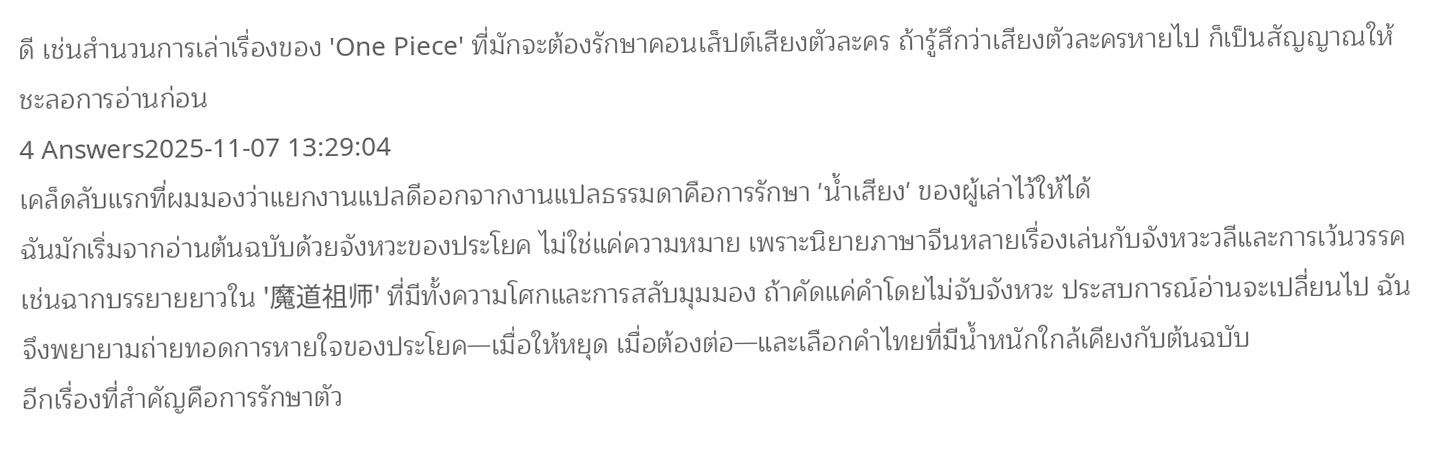ดี เช่นสำนวนการเล่าเรื่องของ 'One Piece' ที่มักจะต้องรักษาคอนเส็ปต์เสียงตัวละคร ถ้ารู้สึกว่าเสียงตัวละครหายไป ก็เป็นสัญญาณให้ชะลอการอ่านก่อน
4 Answers2025-11-07 13:29:04
เคล็ดลับแรกที่ผมมองว่าแยกงานแปลดีออกจากงานแปลธรรมดาคือการรักษา 'น้ำเสียง' ของผู้เล่าไว้ให้ได้
ฉันมักเริ่มจากอ่านต้นฉบับด้วยจังหวะของประโยค ไม่ใช่แค่ความหมาย เพราะนิยายภาษาจีนหลายเรื่องเล่นกับจังหวะวลีและการเว้นวรรค เช่นฉากบรรยายยาวใน '魔道祖师' ที่มีทั้งความโศกและการสลับมุมมอง ถ้าคัดแค่คำโดยไม่จับจังหวะ ประสบการณ์อ่านจะเปลี่ยนไป ฉันจึงพยายามถ่ายทอดการหายใจของประโยค—เมื่อให้หยุด เมื่อต้องต่อ—และเลือกคำไทยที่มีน้ำหนักใกล้เคียงกับต้นฉบับ
อีกเรื่องที่สำคัญคือการรักษาตัว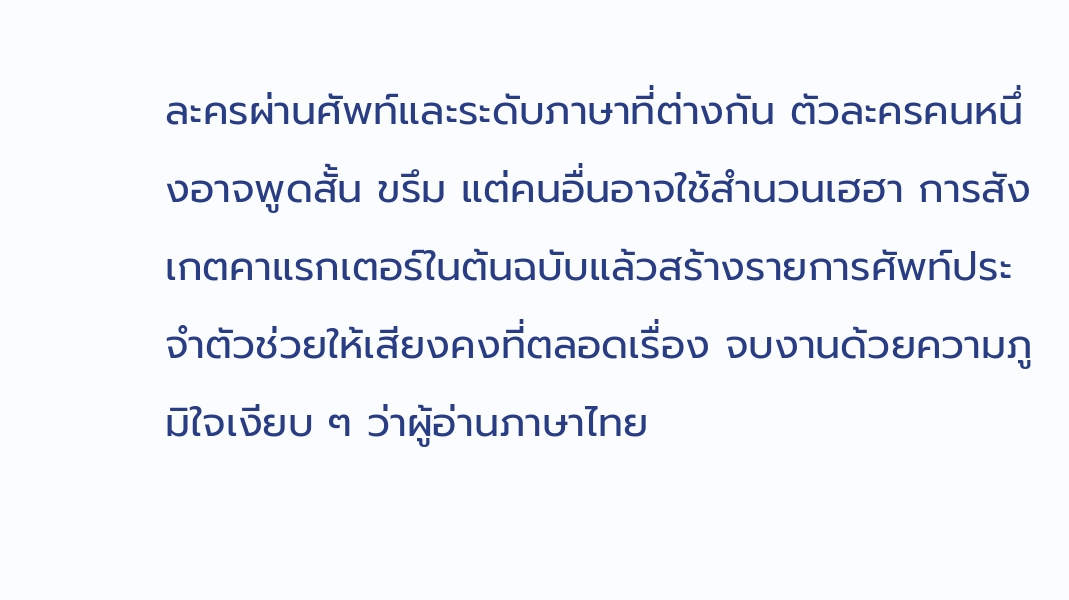ละครผ่านศัพท์และระดับภาษาที่ต่างกัน ตัวละครคนหนึ่งอาจพูดสั้น ขรึม แต่คนอื่นอาจใช้สำนวนเฮฮา การสังเกตคาแรกเตอร์ในต้นฉบับแล้วสร้างรายการศัพท์ประจำตัวช่วยให้เสียงคงที่ตลอดเรื่อง จบงานด้วยความภูมิใจเงียบ ๆ ว่าผู้อ่านภาษาไทย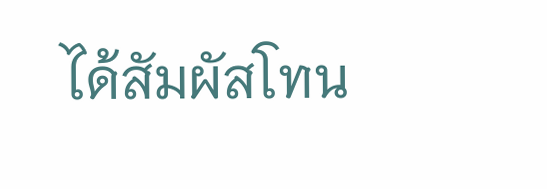ได้สัมผัสโทน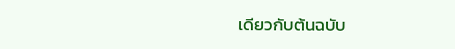เดียวกับต้นฉบับ